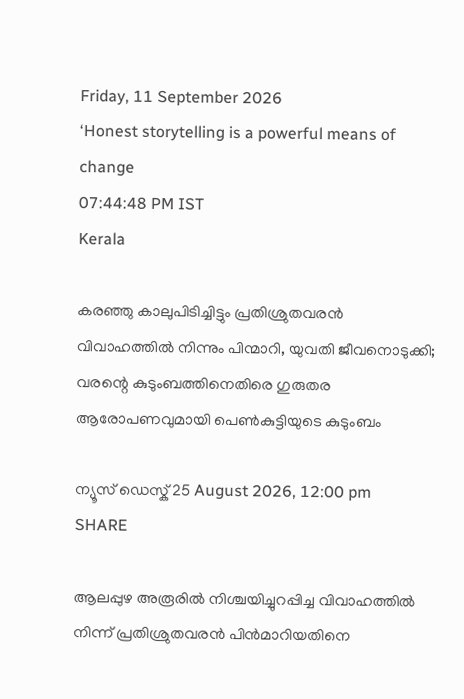Friday, 11 September 2026
‘Honest storytelling is a powerful means of change
07:44:48 PM IST
Kerala

കരഞ്ഞു കാലുപിടിച്ചിട്ടും പ്രതിശ്രുതവരൻ വിവാഹത്തിൽ നിന്നും പിന്മാറി, യുവതി ജീവനൊടുക്കി; വരന്റെ കുടുംബത്തിനെതിരെ ഗുരുതര ആരോപണവുമായി പെൺകുട്ടിയുടെ കുടുംബം

ന്യൂസ് ഡെസ്ക് 25 August 2026, 12:00 pm
SHARE

ആലപ്പുഴ അരൂരില്‍ നിശ്ചയിച്ചുറപ്പിച്ച വിവാഹത്തില്‍ നിന്ന് പ്രതിശ്രുതവരൻ പിന്‍മാറിയതിനെ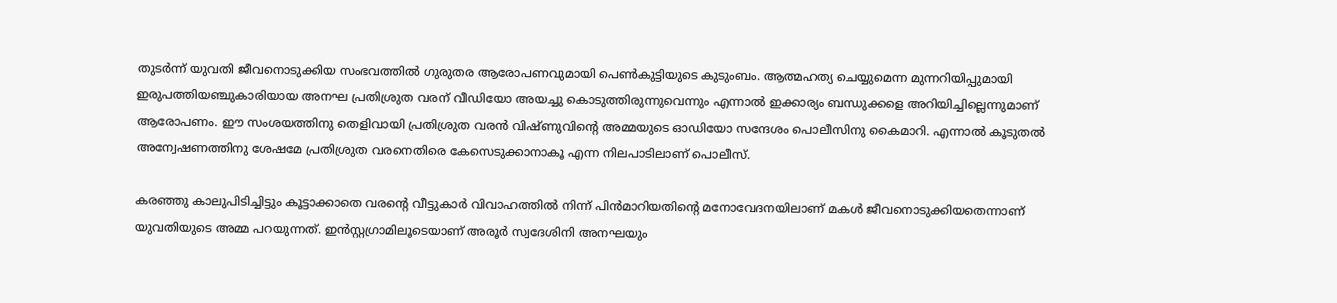തുടര്‍ന്ന് യുവതി ജീവനൊടുക്കിയ സംഭവത്തില്‍ ഗുരുതര ആരോപണവുമായി പെണ്‍കുട്ടിയുടെ കുടുംബം. ആത്മഹത്യ ചെയ്യുമെന്ന മുന്നറിയിപ്പുമായി ഇരുപത്തിയഞ്ചുകാരിയായ അനഘ പ്രതിശ്രുത വരന് വീഡിയോ അയച്ചു കൊടുത്തിരുന്നുവെന്നും എന്നാൽ ഇക്കാര്യം ബന്ധുക്കളെ അറിയിച്ചില്ലെന്നുമാണ് ആരോപണം. ഈ സംശയത്തിനു തെളിവായി പ്രതിശ്രുത വരന്‍ വിഷ്ണുവിന്‍റെ അമ്മയുടെ ഓഡിയോ സന്ദേശം പൊലീസിനു കൈമാറി. എന്നാല്‍ കൂടുതല്‍ അന്വേഷണത്തിനു ശേഷമേ പ്രതിശ്രുത വരനെതിരെ കേസെടുക്കാനാകൂ എന്ന നിലപാടിലാണ് പൊലീസ്.

കരഞ്ഞു കാലുപിടിച്ചിട്ടും കൂട്ടാക്കാതെ വരന്‍റെ വീട്ടുകാര്‍ വിവാഹത്തില്‍ നിന്ന് പിന്‍മാറിയതിന്‍റെ മനോവേദനയിലാണ് മകള്‍ ജീവനൊടുക്കിയതെന്നാണ് യുവതിയുടെ അമ്മ പറയുന്നത്. ഇന്‍സ്റ്റഗ്രാമിലൂടെയാണ് അരൂര്‍ സ്വദേശിനി അനഘയും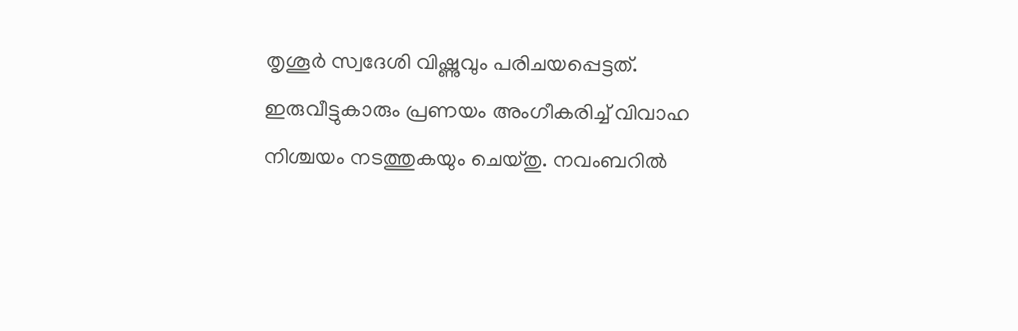തൃശൂര്‍ സ്വദേശി വിഷ്ണുവും പരിചയപ്പെട്ടത്. ഇരുവീട്ടുകാരും പ്രണയം അംഗീകരിച്ച് വിവാഹ നിശ്ചയം നടത്തുകയും ചെയ്തു. നവംബറില്‍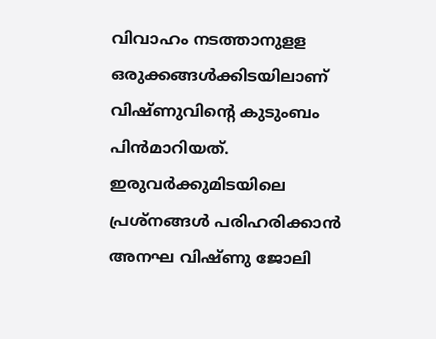വിവാഹം നടത്താനുളള ഒരുക്കങ്ങള്‍ക്കിടയിലാണ് വിഷ്ണുവിന്‍റെ കുടുംബം പിന്‍മാറിയത്. ഇരുവര്‍ക്കുമിടയിലെ പ്രശ്നങ്ങള്‍ പരിഹരിക്കാന്‍ അനഘ വിഷ്ണു ജോലി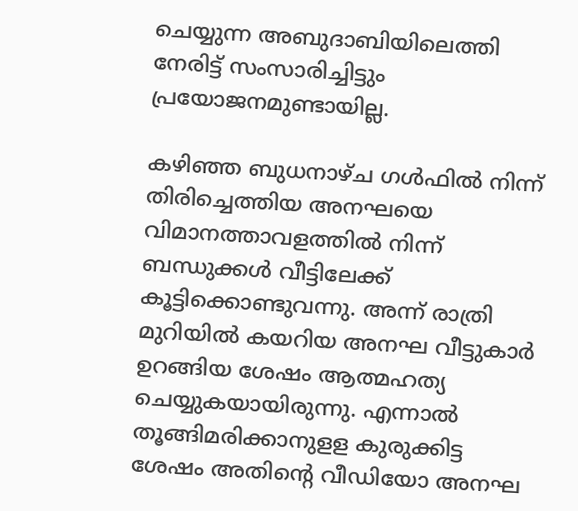ചെയ്യുന്ന അബുദാബിയിലെത്തി നേരിട്ട് സംസാരിച്ചിട്ടും പ്രയോജനമുണ്ടായില്ല.

കഴിഞ്ഞ ബുധനാഴ്ച ഗൾഫിൽ നിന്ന് തിരിച്ചെത്തിയ അനഘയെ വിമാനത്താവളത്തിൽ നിന്ന് ബന്ധുക്കൾ വീട്ടിലേക്ക് കൂട്ടിക്കൊണ്ടുവന്നു. അന്ന് രാത്രി മുറിയിൽ കയറിയ അനഘ വീട്ടുകാർ ഉറങ്ങിയ ശേഷം ആത്മഹത്യ ചെയ്യുകയായിരുന്നു. എന്നാല്‍ തൂങ്ങിമരിക്കാനുളള കുരുക്കിട്ട ശേഷം അതിന്‍റെ വീഡിയോ അനഘ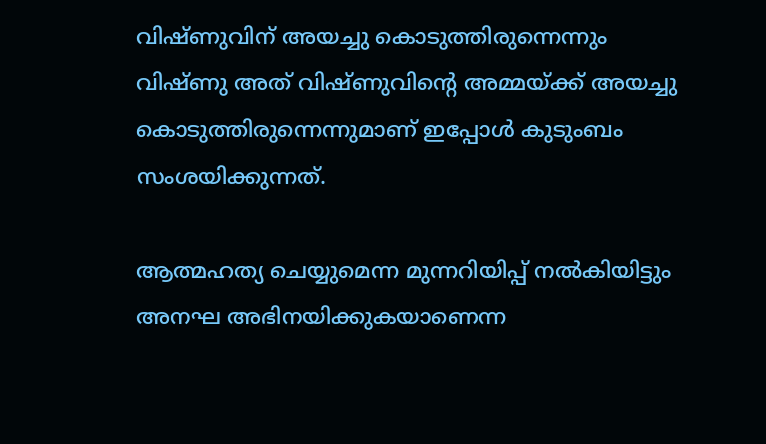വിഷ്ണുവിന് അയച്ചു കൊടുത്തിരുന്നെന്നും വിഷ്ണു അത് വിഷ്ണുവിന്‍റെ അമ്മയ്ക്ക് അയച്ചു കൊടുത്തിരുന്നെന്നുമാണ് ഇപ്പോള്‍ കുടുംബം സംശയിക്കുന്നത്.

ആത്മഹത്യ ചെയ്യുമെന്ന മുന്നറിയിപ്പ് നല്‍കിയിട്ടും അനഘ അഭിനയിക്കുകയാണെന്ന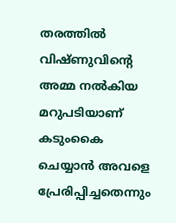തരത്തില്‍ വിഷ്ണുവിന്‍റെ അമ്മ നല്‍കിയ മറുപടിയാണ് കടുംകൈ ചെയ്യാന്‍ അവളെ പ്രേരിപ്പിച്ചതെന്നും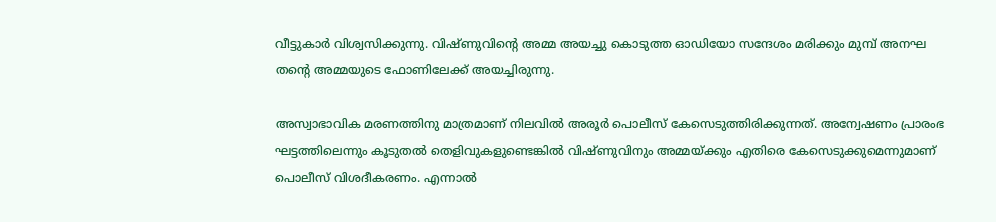വീട്ടുകാര്‍ വിശ്വസിക്കുന്നു. വിഷ്ണുവിന്‍റെ അമ്മ അയച്ചു കൊടുത്ത ഓഡിയോ സന്ദേശം മരിക്കും മുമ്പ് അനഘ തന്‍റെ അമ്മയുടെ ഫോണിലേക്ക് അയച്ചിരുന്നു.

അസ്വാഭാവിക മരണത്തിനു മാത്രമാണ് നിലവില്‍ അരൂര്‍ പൊലീസ് കേസെടുത്തിരിക്കുന്നത്. അന്വേഷണം പ്രാരംഭ ഘട്ടത്തിലെന്നും കൂടുതല്‍ തെളിവുകളുണ്ടെങ്കില്‍ വിഷ്ണുവിനും അമ്മയ്ക്കും എതിരെ കേസെടുക്കുമെന്നുമാണ് പൊലീസ് വിശദീകരണം. എന്നാല്‍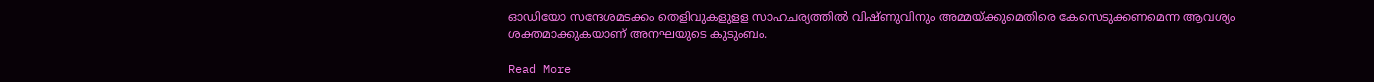ഓഡിയോ സന്ദേശമടക്കം തെളിവുകളുളള സാഹചര്യത്തില്‍ വിഷ്ണുവിനും അമ്മയ്ക്കുമെതിരെ കേസെടുക്കണമെന്ന ആവശ്യം ശക്തമാക്കുകയാണ് അനഘയുടെ കുടുംബം.

Read More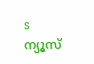s
ന്യൂസ്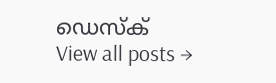ഡെസ്ക്
View all posts →